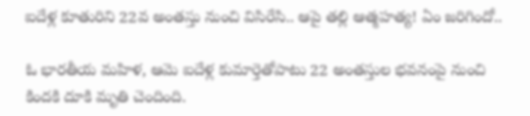ఐదేళ్ల కూతురిని 22వ అంతస్తు నుంచి విసిరేసి.. ఆపై తల్లి ఆత్మహత్య! ఏం జరిగిందో..

ఓ భారతీయ మహిళ, ఆమె ఐదేళ్ల కుమార్తెతోపాటు 22 అంతస్తుల భవనంపై నుంచి కిందకి దూకి మృతి చెందింది.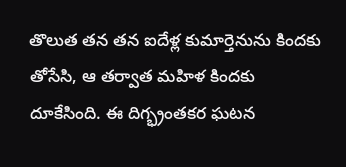తొలుత తన తన ఐదేళ్ల కుమార్తెనును కిందకు తోసేసి, ఆ తర్వాత మహిళ కిందకు దూకేసింది. ఈ దిగ్భ్రంతకర ఘటన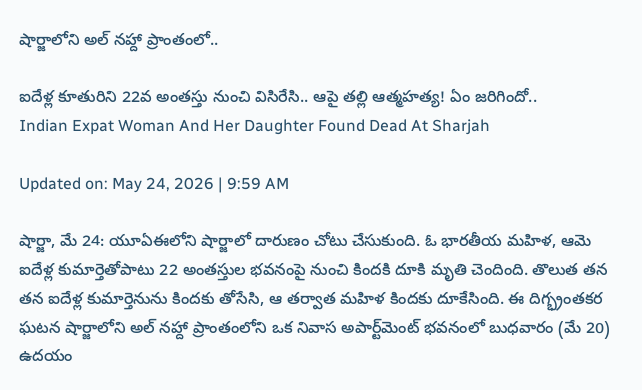షార్జాలోని అల్ నహ్దా ప్రాంతంలో..

ఐదేళ్ల కూతురిని 22వ అంతస్తు నుంచి విసిరేసి.. ఆపై తల్లి ఆత్మహత్య! ఏం జరిగిందో..
Indian Expat Woman And Her Daughter Found Dead At Sharjah

Updated on: May 24, 2026 | 9:59 AM

షార్జా, మే 24: యూఏఈలోని షార్జాలో దారుణం చోటు చేసుకుంది. ఓ భారతీయ మహిళ, ఆమె ఐదేళ్ల కుమార్తెతోపాటు 22 అంతస్తుల భవనంపై నుంచి కిందకి దూకి మృతి చెందింది. తొలుత తన తన ఐదేళ్ల కుమార్తెనును కిందకు తోసేసి, ఆ తర్వాత మహిళ కిందకు దూకేసింది. ఈ దిగ్భ్రంతకర ఘటన షార్జాలోని అల్ నహ్దా ప్రాంతంలోని ఒక నివాస అపార్ట్‌మెంట్ భవనంలో బుధవారం (మే 20) ఉదయం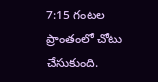7:15 గంటల ప్రాంతంలో చోటు చేసుకుంది.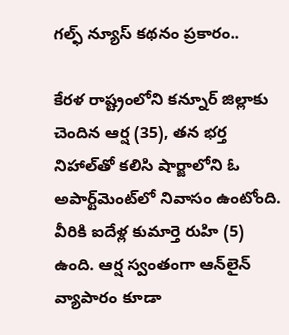గల్ఫ్ న్యూస్ కథనం ప్రకారం..

కేరళ రాష్ట్రంలోని కన్నూర్ జిల్లాకు చెందిన ఆర్ష (35), తన భర్త నిహాల్‌తో కలిసి షార్జాలోని ఓ అపార్ట్‌మెంట్‌లో నివాసం ఉంటోంది. వీరికి ఐదేళ్ల కుమార్తె రుహి (5) ఉంది. ఆర్ష స్వంతంగా ఆన్‌లైన్ వ్యాపారం కూడా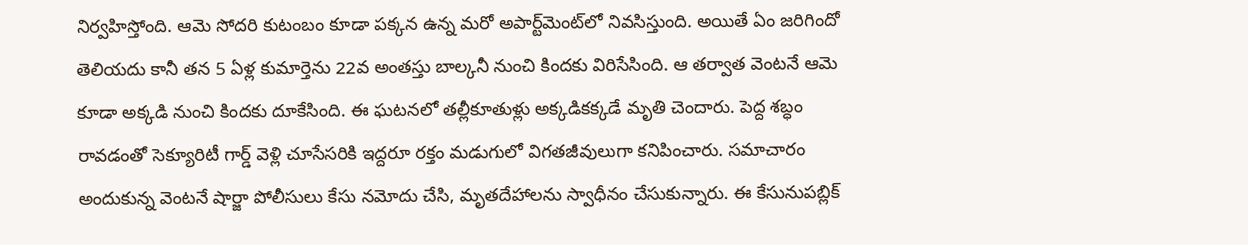నిర్వహిస్తోంది. ఆమె సోదరి కుటంబం కూడా పక్కన ఉన్న మరో అపార్ట్‌మెంట్‌లో నివసిస్తుంది. అయితే ఏం జరిగిందో తెలియదు కానీ తన 5 ఏళ్ల కుమార్తెను 22వ అంతస్తు బాల్కనీ నుంచి కిందకు విరిసేసింది. ఆ తర్వాత వెంటనే ఆమె కూడా అక్కడి నుంచి కిందకు దూకేసింది. ఈ ఘటనలో తల్లీకూతుళ్లు అక్కడికక్కడే మృతి చెందారు. పెద్ద శబ్ధం రావడంతో సెక్యూరిటీ గార్డ్ వెళ్లి చూసేసరికి ఇద్దరూ రక్తం మడుగులో విగతజీవులుగా కనిపించారు. సమాచారం అందుకున్న వెంటనే షార్జా పోలీసులు కేసు నమోదు చేసి, మృతదేహాలను స్వాధీనం చేసుకున్నారు. ఈ కేసునుపబ్లిక్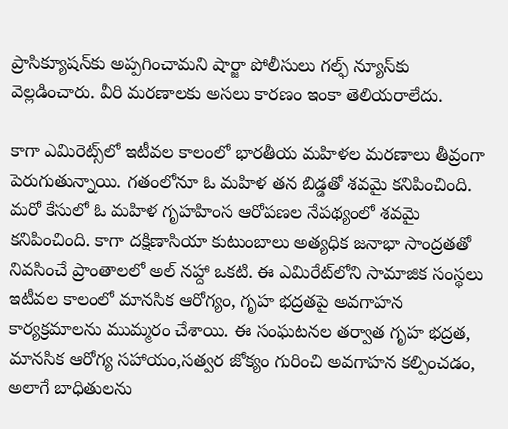ప్రాసిక్యూషన్‌కు అప్పగించామని షార్జా పోలీసులు గల్ఫ్ న్యూస్‌కు వెల్లడించారు. వీరి మరణాలకు అసలు కారణం ఇంకా తెలియరాలేదు.

కాగా ఎమిరెట్స్‌లో ఇటీవల కాలంలో భారతీయ మహిళల మరణాలు తీవ్రంగా పెరుగుతున్నాయి. గతంలోనూ ఓ మహిళ తన బిడ్డతో శవమై కనిపించింది. మరో కేసులో ఓ మహిళ గృహహింస ఆరోపణల నేపథ్యంలో శవమై కనిపించింది. కాగా దక్షిణాసియా కుటుంబాలు అత్యధిక జనాభా సాంద్రతతో నివసించే ప్రాంతాలలో అల్ నహ్దా ఒకటి. ఈ ఎమిరేట్‌లోని సామాజిక సంస్థలు ఇటీవల కాలంలో మానసిక ఆరోగ్యం, గృహ భద్రతపై అవగాహన కార్యక్రమాలను ముమ్మరం చేశాయి. ఈ సంఘటనల తర్వాత గృహ భద్రత, మానసిక ఆరోగ్య సహాయం,సత్వర జోక్యం గురించి అవగాహన కల్పించడం, అలాగే బాధితులను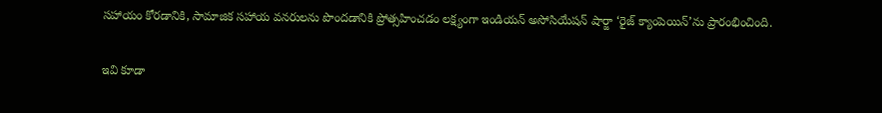సహాయం కోరడానికి, సామాజిక సహాయ వనరులను పొందడానికి ప్రోత్సహించడం లక్ష్యంగా ఇండియన్ అసోసియేషన్ షార్జా ‘రైజ్ క్యాంపెయిన్’ను ప్రారంభించింది.

ఇవి కూడా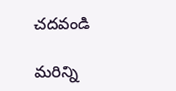చదవండి

మరిన్ని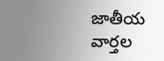జాతీయ వార్తల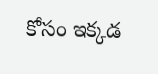కోసం ఇక్కడ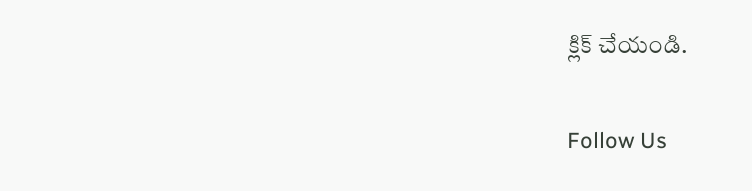క్లిక్‌ చేయండి.

Follow Us